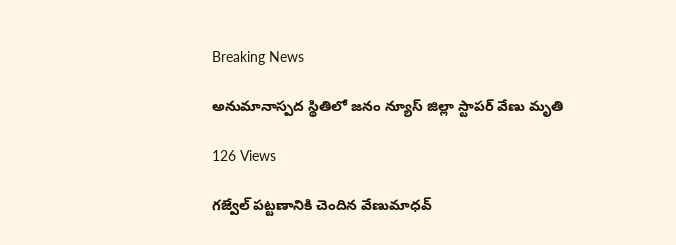Breaking News

అనుమానాస్పద స్థితిలో జనం న్యూస్ జిల్లా స్టాపర్ వేణు మృతి

126 Views

గజ్వేల్ పట్టణానికి చెందిన వేణుమాధవ్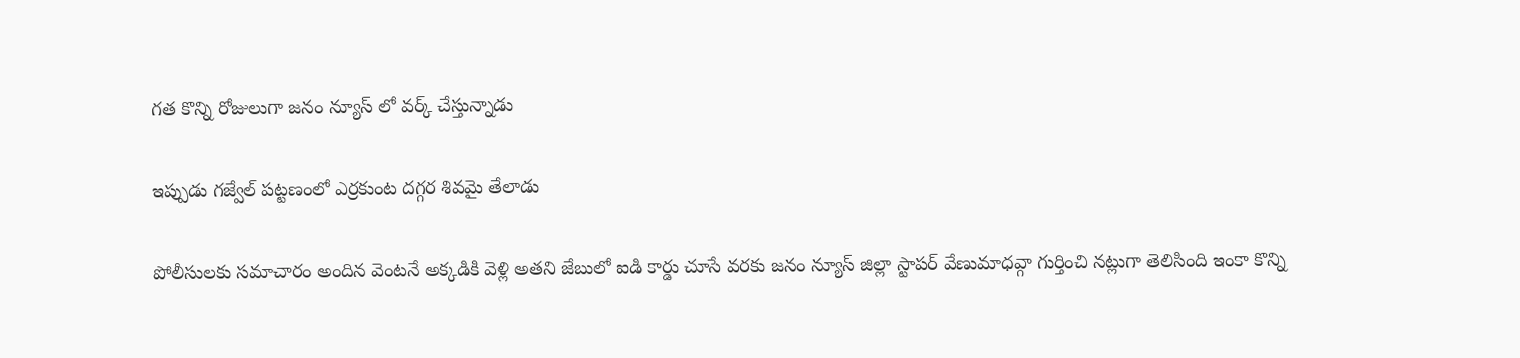గత కొన్ని రోజులుగా జనం న్యూస్ లో వర్క్ చేస్తున్నాడు

ఇప్పుడు గజ్వేల్ పట్టణంలో ఎర్రకుంట దగ్గర శివమై తేలాడు

పోలీసులకు సమాచారం అందిన వెంటనే అక్కడికి వెళ్లి అతని జేబులో ఐడి కార్డు చూసే వరకు జనం న్యూస్ జిల్లా స్టాపర్ వేణుమాధవ్గా గుర్తించి నట్లుగా తెలిసింది ఇంకా కొన్ని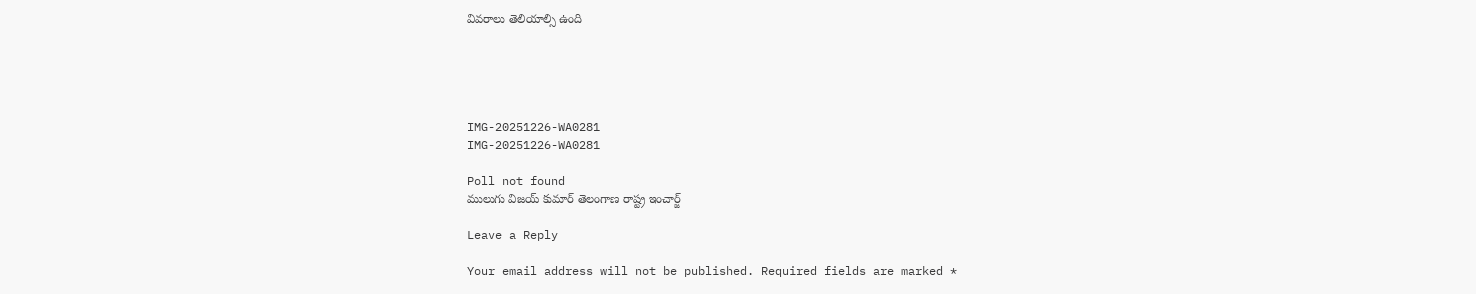వివరాలు తెలియాల్సి ఉంది





IMG-20251226-WA0281
IMG-20251226-WA0281

Poll not found
ములుగు విజయ్ కుమార్ తెలంగాణ రాష్ట్ర ఇంచార్జ్

Leave a Reply

Your email address will not be published. Required fields are marked *